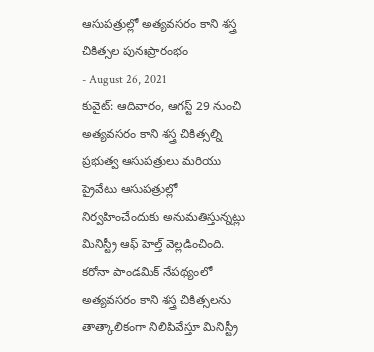ఆసుపత్రుల్లో అత్యవసరం కాని శస్త్ర చికిత్సల పునఃప్రారంభం
- August 26, 2021
కువైట్: ఆదివారం, ఆగస్ట్ 29 నుంచి అత్యవసరం కాని శస్త్ర చికిత్సల్ని ప్రభుత్వ ఆసుపత్రులు మరియు ప్రైవేటు ఆసుపత్రుల్లో నిర్వహించేందుకు అనుమతిస్తున్నట్లు మినిస్ట్రీ ఆఫ్ హెల్త్ వెల్లడించింది. కరోనా పాండమిక్ నేపథ్యంలో అత్యవసరం కాని శస్త్ర చికిత్సలను తాత్కాలికంగా నిలిపివేస్తూ మినిస్ట్రీ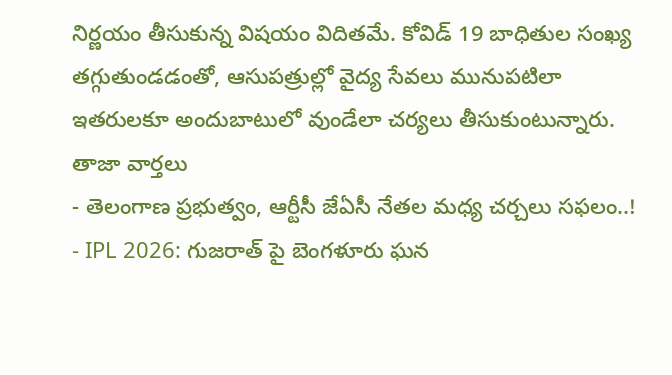నిర్ణయం తీసుకున్న విషయం విదితమే. కోవిడ్ 19 బాధితుల సంఖ్య తగ్గుతుండడంతో, ఆసుపత్రుల్లో వైద్య సేవలు మునుపటిలా ఇతరులకూ అందుబాటులో వుండేలా చర్యలు తీసుకుంటున్నారు.
తాజా వార్తలు
- తెలంగాణ ప్రభుత్వం, ఆర్టీసీ జేఏసీ నేతల మధ్య చర్చలు సఫలం..!
- IPL 2026: గుజరాత్ పై బెంగళూరు ఘన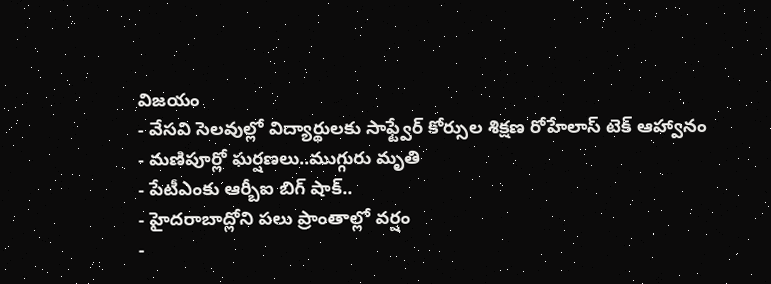విజయం
- వేసవి సెలవుల్లో విద్యార్థులకు సాఫ్ట్వేర్ కోర్సుల శిక్షణ రోహేలాస్ టెక్ ఆహ్వానం
- మణిపూర్లో ఘర్షణలు..ముగ్గురు మృతి
- పేటీఎంకు ఆర్బీఐ బిగ్ షాక్..
- హైదరాబాద్లోని పలు ప్రాంతాల్లో వర్షం
-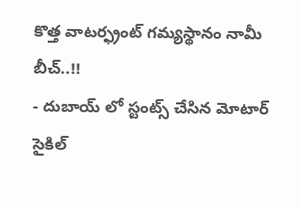కొత్త వాటర్ఫ్రంట్ గమ్యస్థానం నామీ బీచ్..!!
- దుబాయ్ లో స్టంట్స్ చేసిన మోటార్ సైకిల్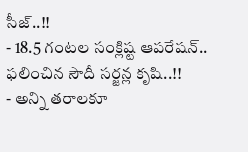సీజ్..!!
- 18.5 గంటల సంక్లిష్ట ఆపరేషన్.. ఫలించిన సౌదీ సర్జన్ల కృషి..!!
- అన్ని తరాలకూ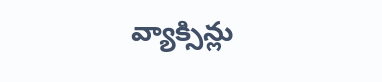వ్యాక్సిన్లు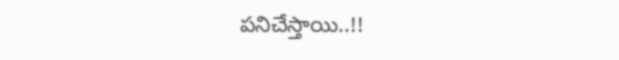పనిచేస్తాయి..!!